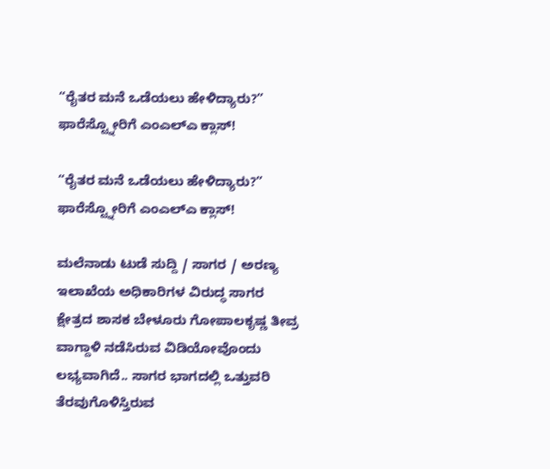“ರೈತರ ಮನೆ ಒಡೆಯಲು ಹೇಳಿದ್ಯಾರು?” ಫಾರೆಸ್ಟ್ನೋರಿಗೆ ಎಂಎಲ್ಎ ಕ್ಲಾಸ್!

“ರೈತರ ಮನೆ ಒಡೆಯಲು ಹೇಳಿದ್ಯಾರು?” ಫಾರೆಸ್ಟ್ನೋರಿಗೆ ಎಂಎಲ್ಎ ಕ್ಲಾಸ್!

ಮಲೆನಾಡು ಟುಡೆ ಸುದ್ದಿ / ಸಾಗರ / ಅರಣ್ಯ ಇಲಾಖೆಯ ಅಧಿಕಾರಿಗಳ ವಿರುದ್ಧ ಸಾಗರ ಕ್ಷೇತ್ರದ ಶಾಸಕ ಬೇಳೂರು ಗೋಪಾಲಕೃಷ್ಣ ತೀವ್ರ ವಾಗ್ದಾಳಿ ನಡೆಸಿರುವ ವಿಡಿಯೋವೊಂದು ಲಭ್ಯವಾಗಿದೆ.. ಸಾಗರ ಭಾಗದಲ್ಲಿ ಒತ್ತುವರಿ ತೆರವುಗೊಳಿಸ್ತಿರುವ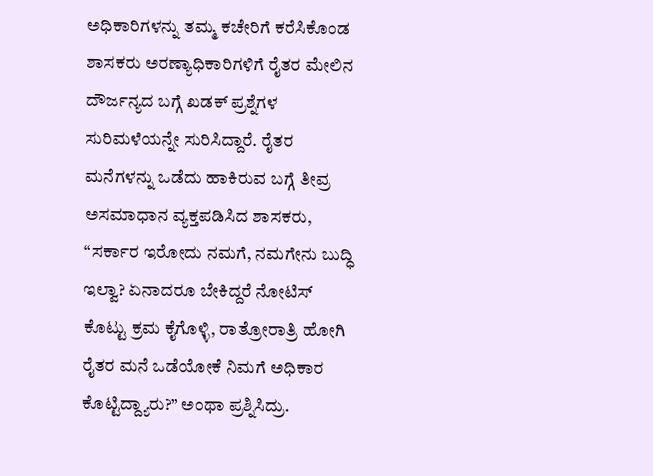ಅಧಿಕಾರಿಗಳನ್ನು ತಮ್ಮ ಕಚೇರಿಗೆ ಕರೆಸಿಕೊಂಡ ಶಾಸಕರು ಅರಣ್ಯಾಧಿಕಾರಿಗಳಿಗೆ ರೈತರ ಮೇಲಿನ ದೌರ್ಜನ್ಯದ ಬಗ್ಗೆ ಖಡಕ್ ಪ್ರಶ್ನೆಗಳ ಸುರಿಮಳೆಯನ್ನೇ ಸುರಿಸಿದ್ದಾರೆ. ರೈತರ ಮನೆಗಳನ್ನು ಒಡೆದು ಹಾಕಿರುವ ಬಗ್ಗೆ ತೀವ್ರ ಅಸಮಾಧಾನ ವ್ಯಕ್ತಪಡಿಸಿದ ಶಾಸಕರು, “ಸರ್ಕಾರ ಇರೋದು ನಮಗೆ, ನಮಗೇನು ಬುದ್ಧಿ ಇಲ್ವಾ? ಏನಾದರೂ ಬೇಕಿದ್ದರೆ ನೋಟಿಸ್ ಕೊಟ್ಟು ಕ್ರಮ ಕೈಗೊಳ್ಳಿ, ರಾತ್ರೋರಾತ್ರಿ ಹೋಗಿ ರೈತರ ಮನೆ ಒಡೆಯೋಕೆ ನಿಮಗೆ ಅಧಿಕಾರ ಕೊಟ್ಟಿದ್ದ್ಯಾರು?” ಅಂಥಾ ಪ್ರಶ್ನಿಸಿದ್ರು.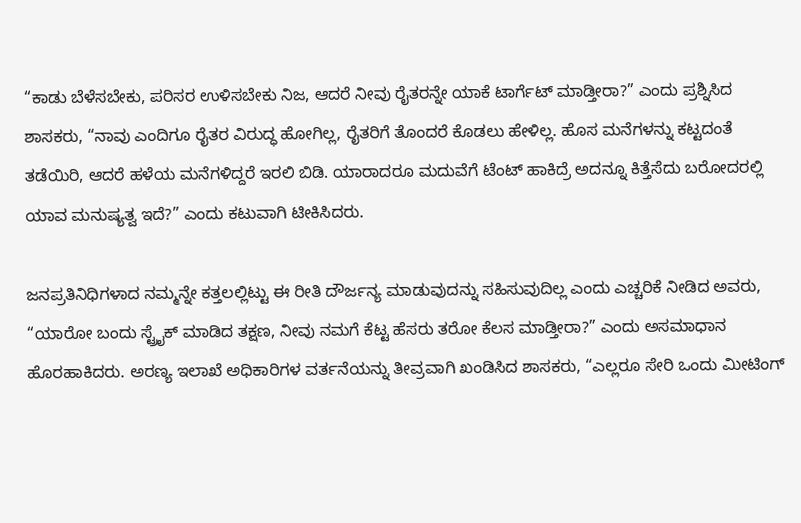“ಕಾಡು ಬೆಳೆಸಬೇಕು, ಪರಿಸರ ಉಳಿಸಬೇಕು ನಿಜ, ಆದರೆ ನೀವು ರೈತರನ್ನೇ ಯಾಕೆ ಟಾರ್ಗೆಟ್ ಮಾಡ್ತೀರಾ?” ಎಂದು ಪ್ರಶ್ನಿಸಿದ ಶಾಸಕರು, “ನಾವು ಎಂದಿಗೂ ರೈತರ ವಿರುದ್ಧ ಹೋಗಿಲ್ಲ, ರೈತರಿಗೆ ತೊಂದರೆ ಕೊಡಲು ಹೇಳಿಲ್ಲ. ಹೊಸ ಮನೆಗಳನ್ನು ಕಟ್ಟದಂತೆ ತಡೆಯಿರಿ, ಆದರೆ ಹಳೆಯ ಮನೆಗಳಿದ್ದರೆ ಇರಲಿ ಬಿಡಿ. ಯಾರಾದರೂ ಮದುವೆಗೆ ಟೆಂಟ್ ಹಾಕಿದ್ರೆ ಅದನ್ನೂ ಕಿತ್ತೆಸೆದು ಬರೋದರಲ್ಲಿ ಯಾವ ಮನುಷ್ಯತ್ವ ಇದೆ?” ಎಂದು ಕಟುವಾಗಿ ಟೀಕಿಸಿದರು.

ಜನಪ್ರತಿನಿಧಿಗಳಾದ ನಮ್ಮನ್ನೇ ಕತ್ತಲಲ್ಲಿಟ್ಟು ಈ ರೀತಿ ದೌರ್ಜನ್ಯ ಮಾಡುವುದನ್ನು ಸಹಿಸುವುದಿಲ್ಲ ಎಂದು ಎಚ್ಚರಿಕೆ ನೀಡಿದ ಅವರು, “ಯಾರೋ ಬಂದು ಸ್ಟ್ರೈಕ್ ಮಾಡಿದ ತಕ್ಷಣ, ನೀವು ನಮಗೆ ಕೆಟ್ಟ ಹೆಸರು ತರೋ ಕೆಲಸ ಮಾಡ್ತೀರಾ?” ಎಂದು ಅಸಮಾಧಾನ ಹೊರಹಾಕಿದರು. ಅರಣ್ಯ ಇಲಾಖೆ ಅಧಿಕಾರಿಗಳ ವರ್ತನೆಯನ್ನು ತೀವ್ರವಾಗಿ ಖಂಡಿಸಿದ ಶಾಸಕರು, “ಎಲ್ಲರೂ ಸೇರಿ ಒಂದು ಮೀಟಿಂಗ್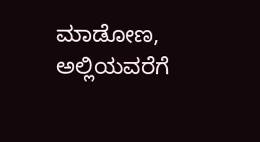ಮಾಡೋಣ, ಅಲ್ಲಿಯವರೆಗೆ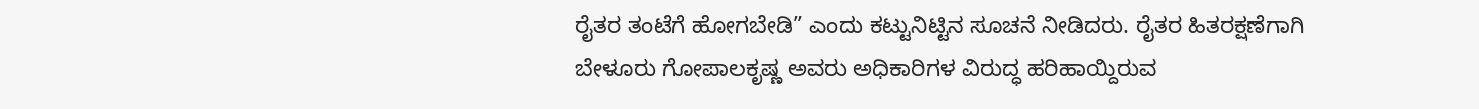ರೈತರ ತಂಟೆಗೆ ಹೋಗಬೇಡಿ” ಎಂದು ಕಟ್ಟುನಿಟ್ಟಿನ ಸೂಚನೆ ನೀಡಿದರು. ರೈತರ ಹಿತರಕ್ಷಣೆಗಾಗಿ ಬೇಳೂರು ಗೋಪಾಲಕೃಷ್ಣ ಅವರು ಅಧಿಕಾರಿಗಳ ವಿರುದ್ಧ ಹರಿಹಾಯ್ದಿರುವ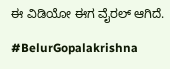ಈ ವಿಡಿಯೋ ಈಗ ವೈರಲ್ ಆಗಿದೆ.

#BelurGopalakrishna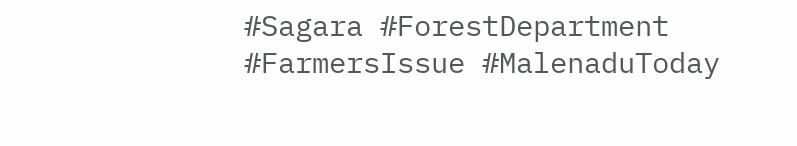#Sagara #ForestDepartment #FarmersIssue #MalenaduToday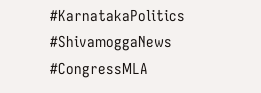#KarnatakaPolitics #ShivamoggaNews #CongressMLA